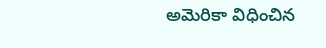అమెరికా విధించిన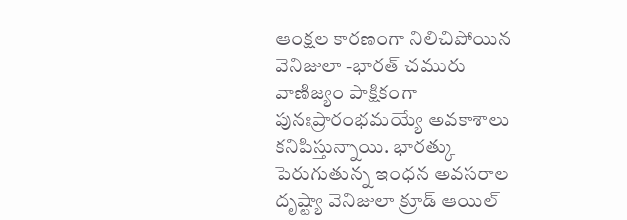ఆంక్షల కారణంగా నిలిచిపోయిన వెనిజులా -భారత్ చమురు వాణిజ్యం పాక్షికంగా పునఃప్రారంభమయ్యే అవకాశాలు కనిపిస్తున్నాయి. భారత్కు పెరుగుతున్న ఇంధన అవసరాల దృష్ట్యా వెనిజులా క్రూడ్ ఆయిల్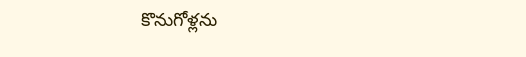కొనుగోళ్లను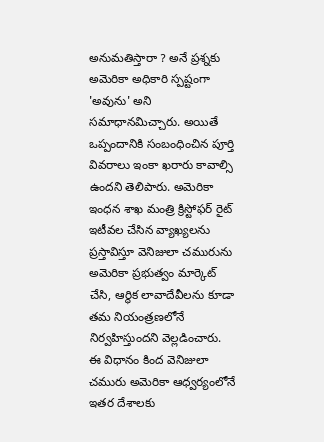అనుమతిస్తారా ? అనే ప్రశ్నకు అమెరికా అధికారి స్పష్టంగా 'అవును' అని సమాధానమిచ్చారు. అయితే ఒప్పందానికి సంబంధించిన పూర్తి వివరాలు ఇంకా ఖరారు కావాల్సి ఉందని తెలిపారు. అమెరికా ఇంధన శాఖ మంత్రి క్రిస్టోఫర్ రైట్ ఇటీవల చేసిన వ్యాఖ్యలను ప్రస్తావిస్తూ వెనిజులా చమురును అమెరికా ప్రభుత్వం మార్కెట్ చేసి, ఆర్థిక లావాదేవీలను కూడా తమ నియంత్రణలోనే నిర్వహిస్తుందని వెల్లడించారు. ఈ విధానం కింద వెనిజులా చమురు అమెరికా ఆధ్వర్యంలోనే ఇతర దేశాలకు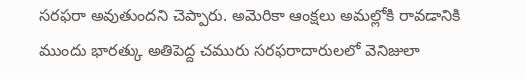సరఫరా అవుతుందని చెప్పారు. అమెరికా ఆంక్షలు అమల్లోకి రావడానికి ముందు భారత్కు అతిపెద్ద చమురు సరఫరాదారులలో వెనిజులా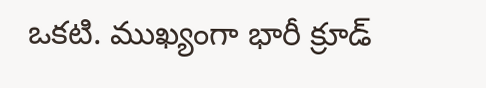ఒకటి. ముఖ్యంగా భారీ క్రూడ్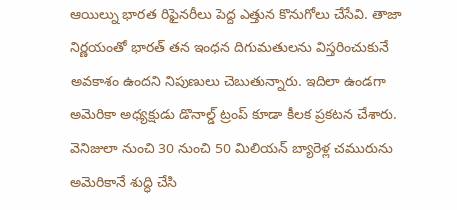ఆయిల్ను భారత రిఫైనరీలు పెద్ద ఎత్తున కొనుగోలు చేసేవి. తాజా నిర్ణయంతో భారత్ తన ఇంధన దిగుమతులను విస్తరించుకునే అవకాశం ఉందని నిపుణులు చెబుతున్నారు. ఇదిలా ఉండగా అమెరికా అధ్యక్షుడు డొనాల్డ్ ట్రంప్ కూడా కీలక ప్రకటన చేశారు. వెనిజులా నుంచి 30 నుంచి 50 మిలియన్ బ్యారెళ్ల చమురును అమెరికానే శుద్ధి చేసి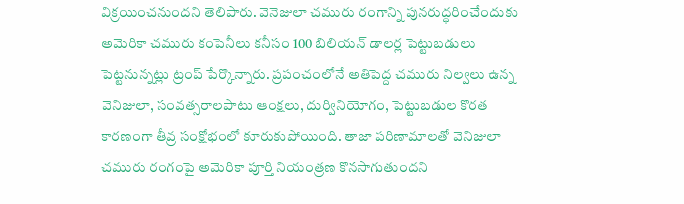విక్రయించనుందని తెలిపారు. వెనెజులా చమురు రంగాన్ని పునరుద్ధరించేందుకు అమెరికా చమురు కంపెనీలు కనీసం 100 బిలియన్ డాలర్ల పెట్టుబడులు పెట్టనున్నట్లు ట్రంప్ పేర్కొన్నారు. ప్రపంచంలోనే అతిపెద్ద చమురు నిల్వలు ఉన్న వెనిజులా, సంవత్సరాలపాటు ఆంక్షలు, దుర్వినియోగం, పెట్టుబడుల కొరత కారణంగా తీవ్ర సంక్షోభంలో కూరుకుపోయింది. తాజా పరిణామాలతో వెనిజులా చమురు రంగంపై అమెరికా పూర్తి నియంత్రణ కొనసాగుతుందని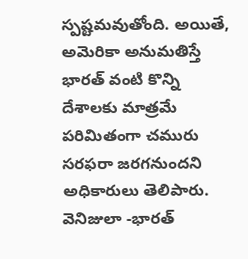స్పష్టమవుతోంది. అయితే, అమెరికా అనుమతిస్తే భారత్ వంటి కొన్ని దేశాలకు మాత్రమే పరిమితంగా చమురు సరఫరా జరగనుందని అధికారులు తెలిపారు.
వెనిజులా -భారత్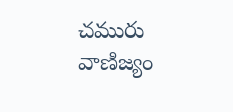చమురు వాణిజ్యం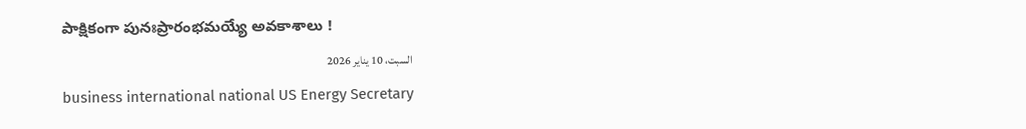పాక్షికంగా పునఃప్రారంభమయ్యే అవకాశాలు !
السبت، 10 يناير 2026
business international national US Energy Secretary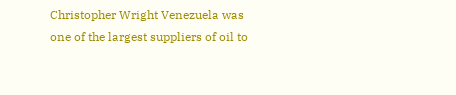Christopher Wright Venezuela was one of the largest suppliers of oil to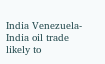India Venezuela-India oil trade likely to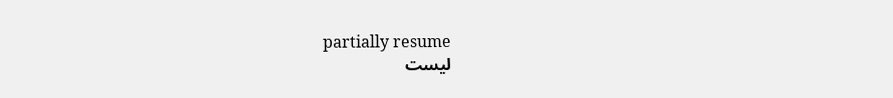partially resume
ليست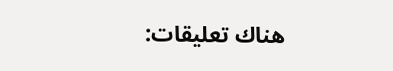هناك تعليقات: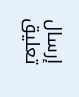إرسال تعليق